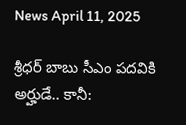News April 11, 2025

శ్రీధర్ బాబు సీఎం పదవికి అర్హుడే.. కానీ: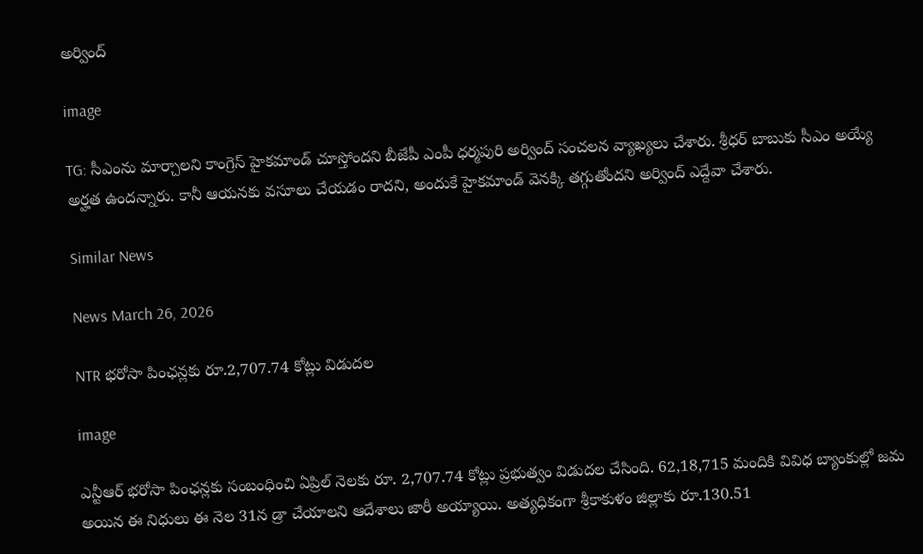అర్వింద్

image

TG: సీఎంను మార్చాలని కాంగ్రెస్ హైకమాండ్ చూస్తోందని బీజేపీ ఎంపీ ధర్మపురి అర్వింద్ సంచలన వ్యాఖ్యలు చేశారు. శ్రీధర్ బాబుకు సీఎం అయ్యే అర్హత ఉందన్నారు. కానీ ఆయనకు వసూలు చేయడం రాదని, అందుకే హైకమాండ్ వెనక్కి తగ్గుతోందని అర్వింద్ ఎద్దేవా చేశారు.

Similar News

News March 26, 2026

NTR భరోసా పింఛన్లకు రూ.2,707.74 కోట్లు విడుదల

image

ఎన్టీఆర్ భరోసా పింఛన్లకు సంబంధించి ఏప్రిల్ నెలకు రూ. 2,707.74 కోట్లు ప్రభుత్వం విడుదల చేసింది. 62,18,715 మందికి వివిధ బ్యాంకుల్లో జమ అయిన ఈ నిధులు ఈ నెల 31న డ్రా చేయాలని ఆదేశాలు జారీ అయ్యాయి. అత్యధికంగా శ్రీకాకుళం జిల్లాకు రూ.130.51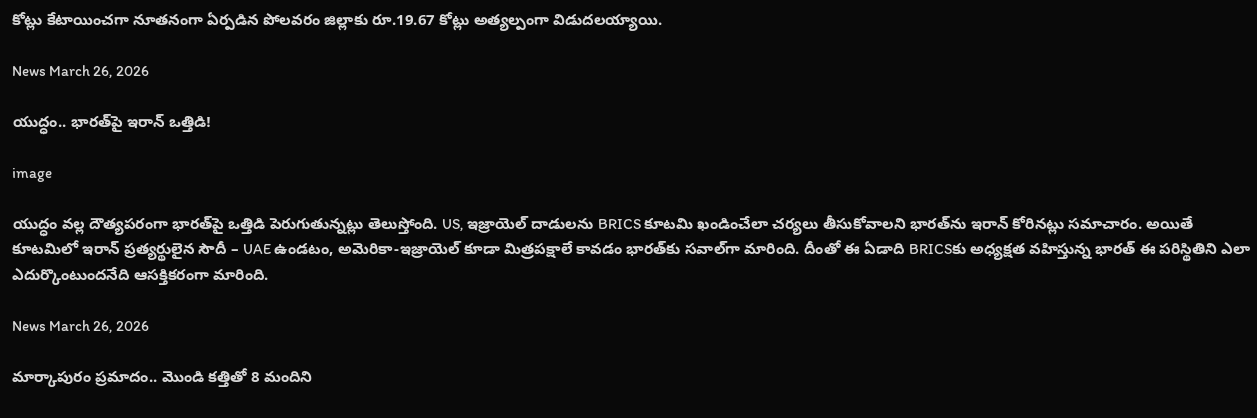కోట్లు కేటాయించగా నూతనంగా ఏర్పడిన పోలవరం జిల్లాకు రూ.19.67 కోట్లు అత్యల్పంగా విడుదలయ్యాయి.

News March 26, 2026

యుద్ధం.. భారత్‌పై ఇరాన్ ఒత్తిడి!

image

యుద్ధం వల్ల దౌత్యపరంగా భారత్‌పై ఒత్తిడి పెరుగుతున్నట్లు తెలుస్తోంది. US, ఇజ్రాయెల్ దాడులను BRICS కూటమి ఖండించేలా చర్యలు తీసుకోవాలని భారత్‌ను ఇరాన్‌ కోరినట్లు సమాచారం. అయితే కూటమిలో ఇరాన్ ప్రత్యర్థులైన సౌదీ – UAE ఉండటం, అమెరికా-ఇజ్రాయెల్ కూడా మిత్రపక్షాలే కావడం భారత్‌కు సవాల్‌గా మారింది. దీంతో ఈ ఏడాది BRICSకు అధ్యక్షత వహిస్తున్న భారత్ ఈ పరిస్థితిని ఎలా ఎదుర్కొంటుందనేది ఆసక్తికరంగా మారింది.

News March 26, 2026

మార్కాపురం ప్రమాదం.. మొండి కత్తితో 8 మందిని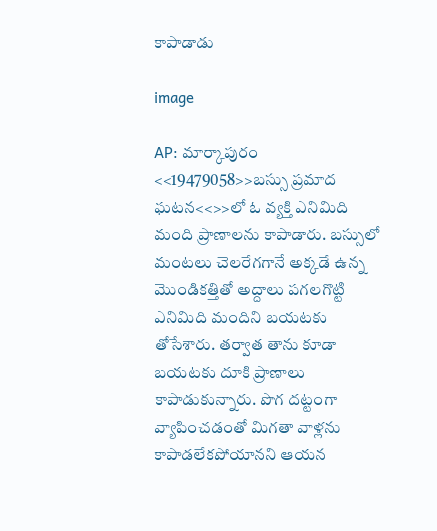కాపాడాడు

image

AP: మార్కాపురం <<19479058>>బస్సు ప్రమాద ఘటన<<>>లో ఓ వ్యక్తి ఎనిమిది మంది ప్రాణాలను కాపాడారు. బస్సులో మంటలు చెలరేగగానే అక్కడే ఉన్న మొండికత్తితో అద్దాలు పగలగొట్టి ఎనిమిది మందిని బయటకు తోసేశారు. తర్వాత తాను కూడా బయటకు దూకి ప్రాణాలు కాపాడుకున్నారు. పొగ దట్టంగా వ్యాపించడంతో మిగతా వాళ్లను కాపాడలేకపోయానని ఆయన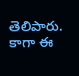తెలిపారు. కాగా ఈ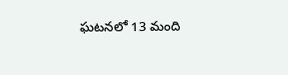ఘటనలో 13 మంది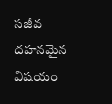సజీవ దహనమైన విషయం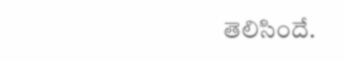తెలిసిందే.